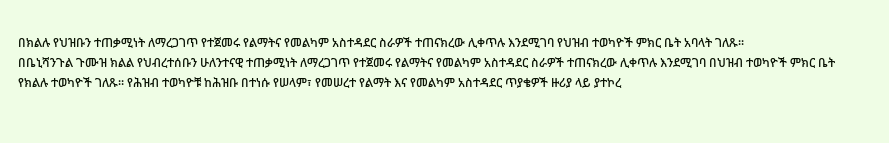በክልሉ የህዝቡን ተጠቃሚነት ለማረጋገጥ የተጀመሩ የልማትና የመልካም አስተዳደር ስራዎች ተጠናክረው ሊቀጥሉ እንደሚገባ የህዝብ ተወካዮች ምክር ቤት አባላት ገለጹ፡፡
በቤኒሻንጉል ጉሙዝ ክልል የህብረተሰቡን ሁለንተናዊ ተጠቃሚነት ለማረጋገጥ የተጀመሩ የልማትና የመልካም አስተዳደር ስራዎች ተጠናክረው ሊቀጥሉ እንደሚገባ በህዝብ ተወካዮች ምክር ቤት የክልሉ ተወካዮች ገለጹ። የሕዝብ ተወካዮቹ ከሕዝቡ በተነሱ የሠላም፣ የመሠረተ የልማት እና የመልካም አስተዳደር ጥያቄዎች ዙሪያ ላይ ያተኮረ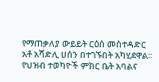የማጠቃለያ ውይይት ርዕሰ መስተዳድር አቶ አሻድሊ ሀሰን በተገኙበት አካሂደዋል፡፡ የህዝብ ተወካዮች ምክር ቤት አባልና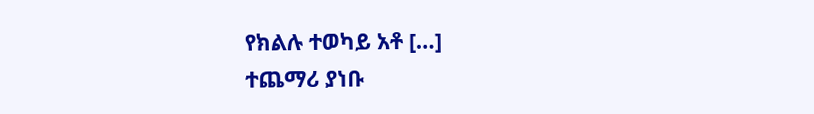የክልሉ ተወካይ አቶ […]
ተጨማሪ ያነቡ